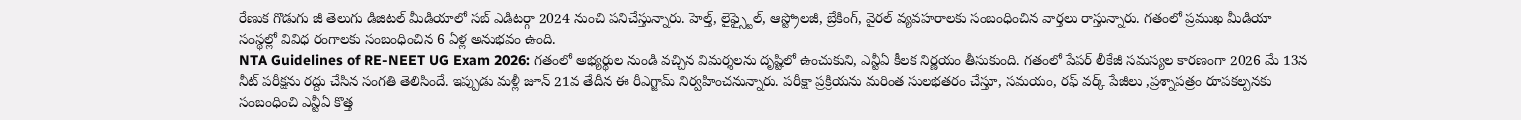రేణుక గొడుగు జీ తెలుగు డిజిటల్ మీడియాలో సబ్ ఎడిటర్గా 2024 నుంచి పనిచేస్తున్నారు. హెల్త్, లైఫ్స్టైల్, ఆస్ట్రోలజీ, బ్రేకింగ్, వైరల్ వ్యవహరాలకు సంబంధించిన వార్తలు రాస్తున్నారు. గతంలో ప్రముఖ మీడియా
సంస్థల్లో వివిధ రంగాలకు సంబంధించిన 6 ఏళ్ల అనుభవం ఉంది.
NTA Guidelines of RE-NEET UG Exam 2026: గతంలో అభ్యర్థుల నుండి వచ్చిన విమర్శలను దృష్టిలో ఉంచుకుని, ఎన్టీఏ కీలక నిర్ణయం తీసుకుంది. గతంలో పేపర్ లీకేజీ సమస్యల కారణంగా 2026 మే 13న నీట్ పరీక్షను రద్దు చేసిన సంగతి తెలిసిందే. ఇప్పుడు మళ్లీ జూన్ 21వ తేదీన ఈ రీఎగ్జామ్ నిర్వహించనున్నారు. పరీక్షా ప్రక్రియను మరింత సులభతరం చేస్తూ, సమయం, రఫ్ వర్క్ పేజీలు ,ప్రశ్నాపత్రం రూపకల్పనకు సంబంధించి ఎన్టీఏ కొత్త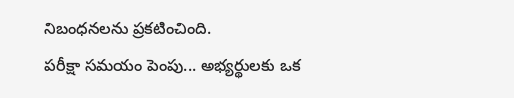నిబంధనలను ప్రకటించింది.
పరీక్షా సమయం పెంపు... అభ్యర్థులకు ఒక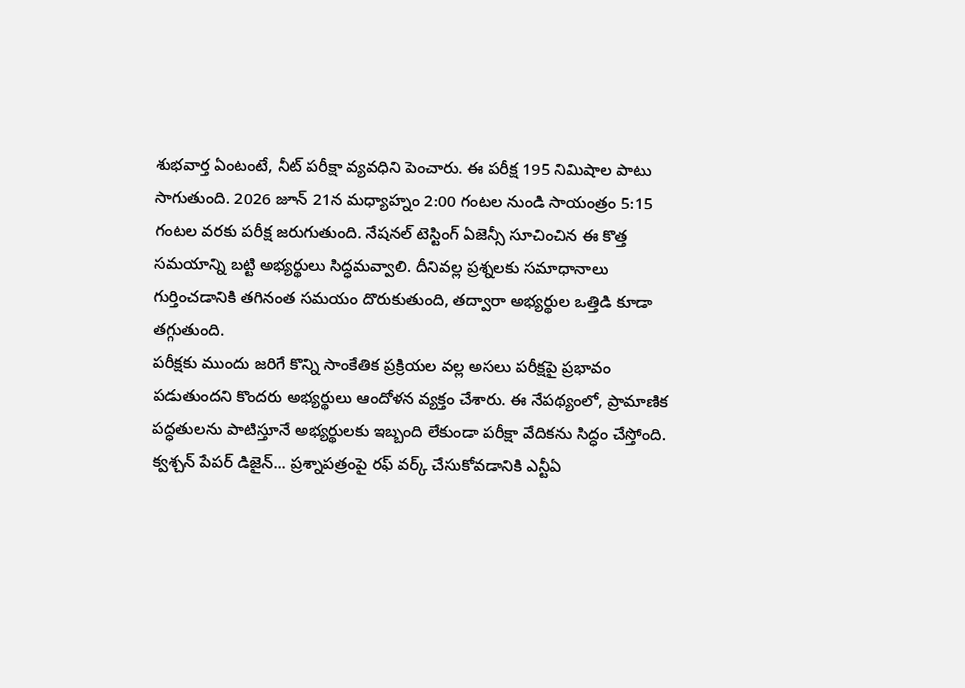శుభవార్త ఏంటంటే, నీట్ పరీక్షా వ్యవధిని పెంచారు. ఈ పరీక్ష 195 నిమిషాల పాటు సాగుతుంది. 2026 జూన్ 21న మధ్యాహ్నం 2:00 గంటల నుండి సాయంత్రం 5:15 గంటల వరకు పరీక్ష జరుగుతుంది. నేషనల్ టెస్టింగ్ ఏజెన్సీ సూచించిన ఈ కొత్త సమయాన్ని బట్టి అభ్యర్థులు సిద్ధమవ్వాలి. దీనివల్ల ప్రశ్నలకు సమాధానాలు గుర్తించడానికి తగినంత సమయం దొరుకుతుంది, తద్వారా అభ్యర్థుల ఒత్తిడి కూడా తగ్గుతుంది.
పరీక్షకు ముందు జరిగే కొన్ని సాంకేతిక ప్రక్రియల వల్ల అసలు పరీక్షపై ప్రభావం పడుతుందని కొందరు అభ్యర్థులు ఆందోళన వ్యక్తం చేశారు. ఈ నేపథ్యంలో, ప్రామాణిక పద్ధతులను పాటిస్తూనే అభ్యర్థులకు ఇబ్బంది లేకుండా పరీక్షా వేదికను సిద్ధం చేస్తోంది.
క్వశ్చన్ పేపర్ డిజైన్... ప్రశ్నాపత్రంపై రఫ్ వర్క్ చేసుకోవడానికి ఎన్టీఏ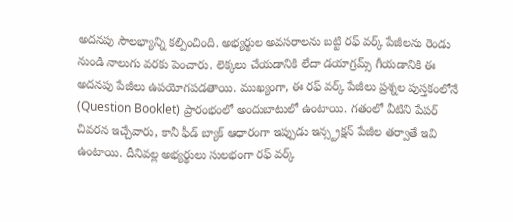అదనపు సౌలభ్యాన్ని కల్పించింది. అభ్యర్థుల అవసరాలను బట్టి రఫ్ వర్క్ పేజీలను రెండు నుండి నాలుగు వరకు పెంచారు. లెక్కలు చేయడానికి లేదా డయాగ్రమ్స్ గీయడానికి ఈ అదనపు పేజీలు ఉపయోగపడతాయి. ముఖ్యంగా, ఈ రఫ్ వర్క్ పేజీలు ప్రశ్నల పుస్తకంలోనే (Question Booklet) ప్రారంభంలో అందుబాటులో ఉంటాయి. గతంలో వీటిని పేపర్ చివరన ఇచ్చేవారు, కానీ ఫీడ్ బ్యాక్ ఆధారంగా ఇప్పుడు ఇన్స్ట్రక్షన్ పేజీల తర్వాతే ఇవి ఉంటాయి. దీనివల్ల అభ్యర్థులు సులభంగా రఫ్ వర్క్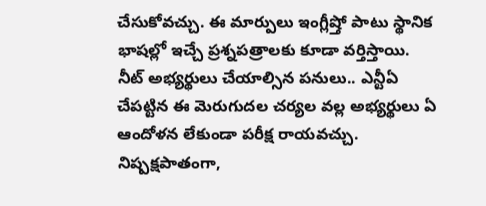చేసుకోవచ్చు. ఈ మార్పులు ఇంగ్లీష్తో పాటు స్థానిక భాషల్లో ఇచ్చే ప్రశ్నపత్రాలకు కూడా వర్తిస్తాయి.
నీట్ అభ్యర్థులు చేయాల్సిన పనులు.. ఎన్టీఏ చేపట్టిన ఈ మెరుగుదల చర్యల వల్ల అభ్యర్థులు ఏ ఆందోళన లేకుండా పరీక్ష రాయవచ్చు. నిష్పక్షపాతంగా,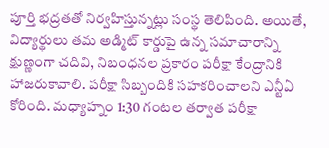పూర్తి భద్రతతో నిర్వహిస్తున్నట్లు సంస్థ తెలిపింది. అయితే, విద్యార్థులు తమ అడ్మిట్ కార్డుపై ఉన్న సమాచారాన్ని క్షుణ్ణంగా చదివి, నిబంధనల ప్రకారం పరీక్షా కేంద్రానికి హాజరుకావాలి. పరీక్షా సిబ్బందికి సహకరించాలని ఎన్టీఏ కోరింది. మధ్యాహ్నం 1:30 గంటల తర్వాత పరీక్షా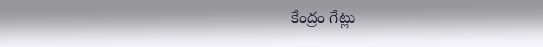కేంద్రం గేట్లు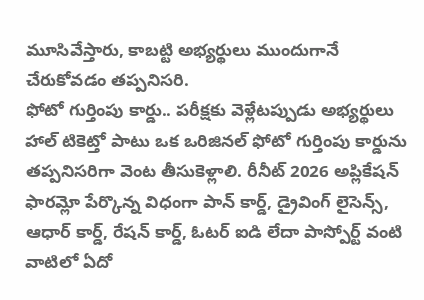మూసివేస్తారు, కాబట్టి అభ్యర్థులు ముందుగానే చేరుకోవడం తప్పనిసరి.
ఫోటో గుర్తింపు కార్డు.. పరీక్షకు వెళ్లేటప్పుడు అభ్యర్థులు హాల్ టికెట్తో పాటు ఒక ఒరిజినల్ ఫోటో గుర్తింపు కార్డును తప్పనిసరిగా వెంట తీసుకెళ్లాలి. రీనీట్ 2026 అప్లికేషన్ ఫారమ్లో పేర్కొన్న విధంగా పాన్ కార్డ్, డ్రైవింగ్ లైసెన్స్, ఆధార్ కార్డ్, రేషన్ కార్డ్, ఓటర్ ఐడి లేదా పాస్పోర్ట్ వంటి వాటిలో ఏదో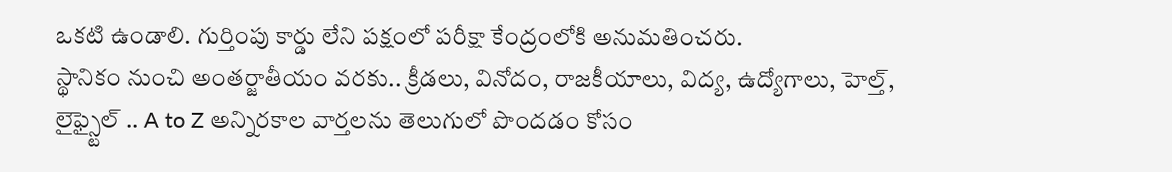ఒకటి ఉండాలి. గుర్తింపు కార్డు లేని పక్షంలో పరీక్షా కేంద్రంలోకి అనుమతించరు.
స్థానికం నుంచి అంతర్జాతీయం వరకు.. క్రీడలు, వినోదం, రాజకీయాలు, విద్య, ఉద్యోగాలు, హెల్త్, లైఫ్స్టైల్ .. A to Z అన్నిరకాల వార్తలను తెలుగులో పొందడం కోసం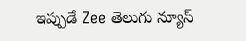ఇప్పుడే Zee తెలుగు న్యూస్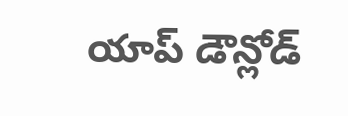యాప్ డౌన్లోడ్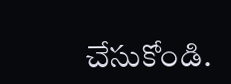చేసుకోండి.